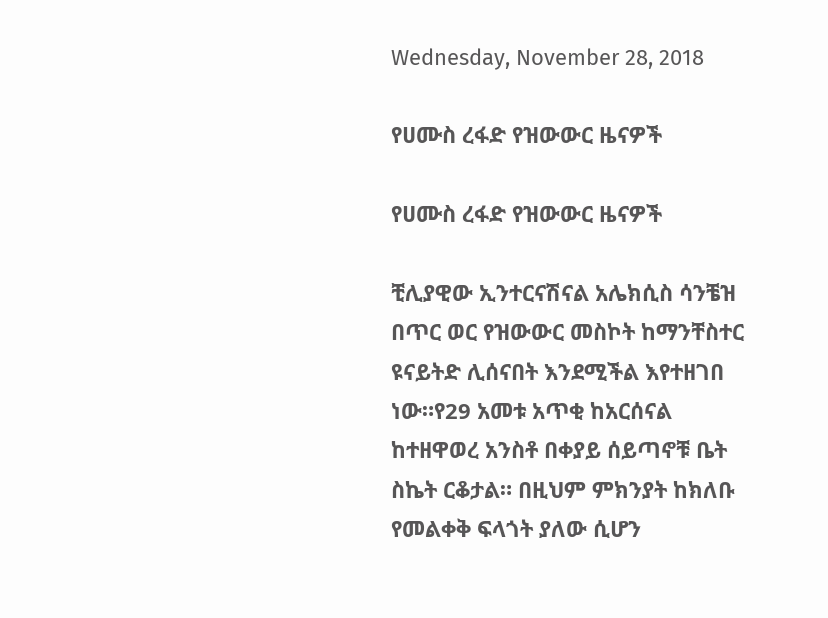Wednesday, November 28, 2018

የሀሙስ ረፋድ የዝውውር ዜናዎች

የሀሙስ ረፋድ የዝውውር ዜናዎች

ቺሊያዊው ኢንተርናሽናል አሌክሲስ ሳንቼዝ በጥር ወር የዝውውር መስኮት ከማንቸስተር ዩናይትድ ሊሰናበት እንደሚችል እየተዘገበ ነው።የ29 አመቱ አጥቂ ከአርሰናል ከተዘዋወረ አንስቶ በቀያይ ሰይጣኖቹ ቤት ስኬት ርቆታል። በዚህም ምክንያት ከክለቡ የመልቀቅ ፍላጎት ያለው ሲሆን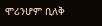ሞሪንሆም ቢለቅ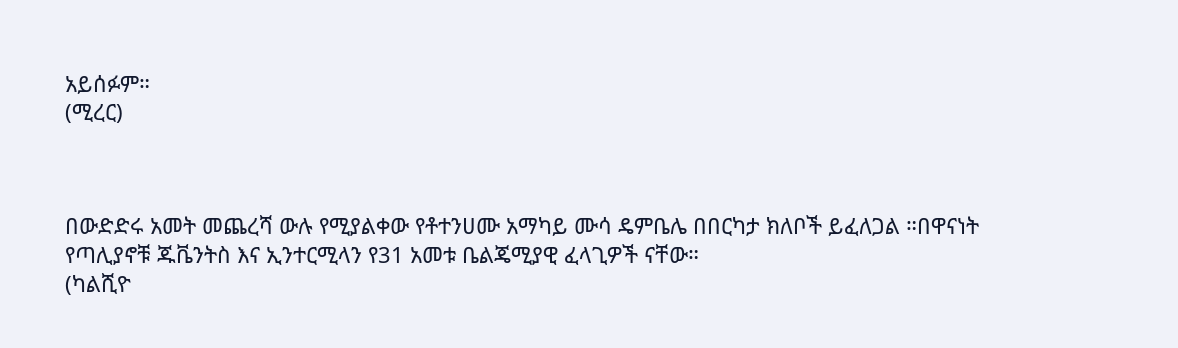አይሰፉም።
(ሚረር)



በውድድሩ አመት መጨረሻ ውሉ የሚያልቀው የቶተንሀሙ አማካይ ሙሳ ዴምቤሌ በበርካታ ክለቦች ይፈለጋል ።በዋናነት የጣሊያኖቹ ጁቬንትስ እና ኢንተርሚላን የ31 አመቱ ቤልጄሚያዊ ፈላጊዎች ናቸው።
(ካልሺዮ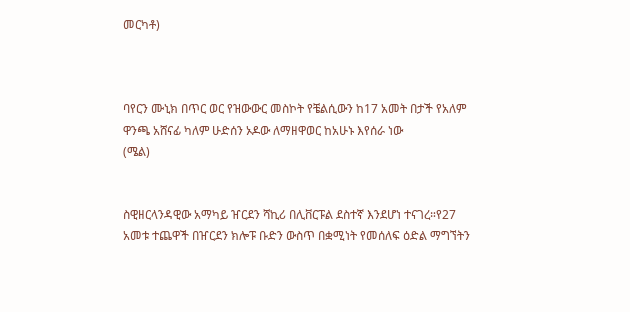መርካቶ)



ባየርን ሙኒክ በጥር ወር የዝውውር መስኮት የቼልሲውን ከ17 አመት በታች የአለም ዋንጫ አሸናፊ ካለም ሁድሰን ኦዶው ለማዘዋወር ከአሁኑ እየሰራ ነው
(ሜል)


ስዊዘርላንዳዊው አማካይ ዠርደን ሻኪሪ በሊቨርፑል ደስተኛ እንደሆነ ተናገረ።የ27 አመቱ ተጨዋች በዠርደን ክሎፑ ቡድን ውስጥ በቋሚነት የመሰለፍ ዕድል ማግኘትን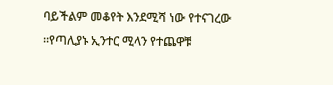ባይችልም መቆየት እንደሚሻ ነው የተናገረው ።የጣሊያኑ ኢንተር ሚላን የተጨዋቹ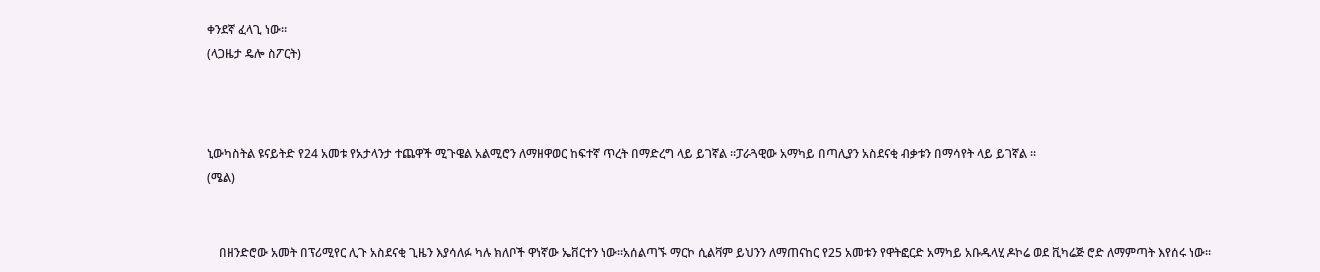ቀንደኛ ፈላጊ ነው።
(ላጋዜታ ዴሎ ስፖርት)



ኒውካስትል ዩናይትድ የ24 አመቱ የአታላንታ ተጨዋች ሚጉዌል አልሚሮን ለማዘዋወር ከፍተኛ ጥረት በማድረግ ላይ ይገኛል ።ፓራጓዊው አማካይ በጣሊያን አስደናቂ ብቃቱን በማሳየት ላይ ይገኛል ።
(ሜል)


    በዘንድሮው አመት በፕሪሚየር ሊጉ አስደናቂ ጊዜን እያሳለፉ ካሉ ክለቦች ዋነኛው ኤቨርተን ነው።አሰልጣኙ ማርኮ ሲልቫም ይህንን ለማጠናከር የ25 አመቱን የዋትፎርድ አማካይ አቡዱላሂ ዶኮሬ ወደ ቪካሬጅ ሮድ ለማምጣት እየሰሩ ነው።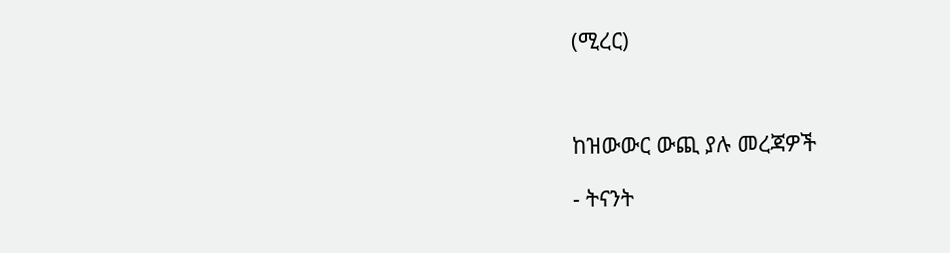(ሚረር)



ከዝውውር ውጪ ያሉ መረጃዎች

- ትናንት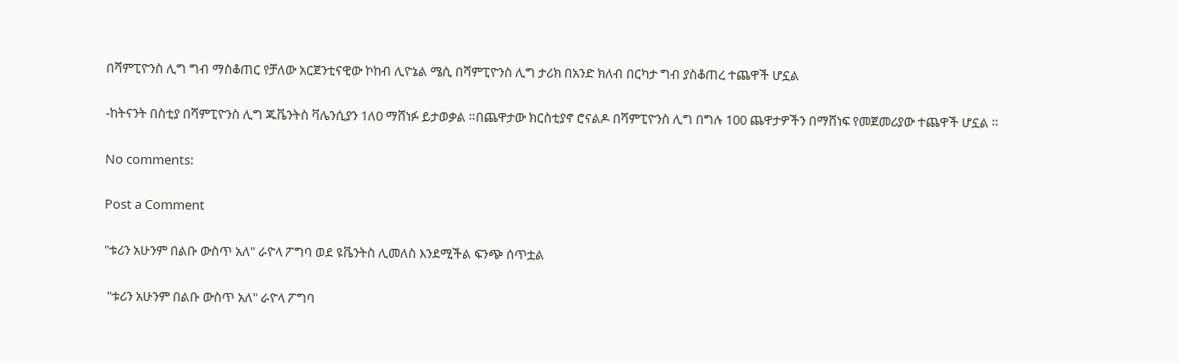በሻምፒዮንስ ሊግ ግብ ማስቆጠር የቻለው አርጀንቲናዊው ኮከብ ሊዮኔል ሜሲ በሻምፒዮንስ ሊግ ታሪክ በአንድ ክለብ በርካታ ግብ ያስቆጠረ ተጨዋች ሆኗል

-ከትናንት በስቲያ በሻምፒዮንስ ሊግ ጁቬንትስ ቫሌንሲያን 1ለ0 ማሸነፉ ይታወቃል ።በጨዋታው ክርስቲያኖ ሮናልዶ በሻምፒዮንስ ሊግ በግሉ 100 ጨዋታዎችን በማሸነፍ የመጀመሪያው ተጨዋች ሆኗል ።

No comments:

Post a Comment

"ቱሪን አሁንም በልቡ ውስጥ አለ" ራዮላ ፖግባ ወደ ዩቬንትስ ሊመለስ እንደሚችል ፍንጭ ሰጥቷል

 "ቱሪን አሁንም በልቡ ውስጥ አለ" ራዮላ ፖግባ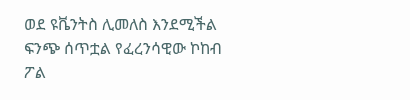ወደ ዩቬንትስ ሊመለስ እንደሚችል ፍንጭ ሰጥቷል የፈረንሳዊው ኮከብ ፖል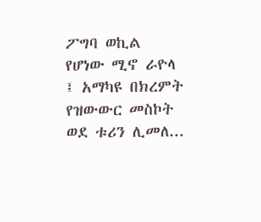ፖግባ ወኪል የሆነው ሚኖ ራዮላ ፤ አማካዩ በክረምት የዝውውር መስኮት ወደ ቱሪን ሊመለ...